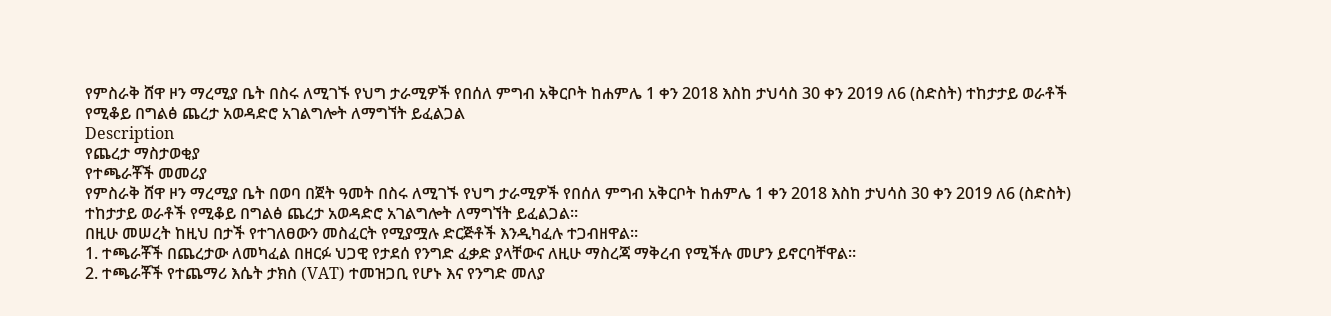የምስራቅ ሸዋ ዞን ማረሚያ ቤት በስሩ ለሚገኙ የህግ ታራሚዎች የበሰለ ምግብ አቅርቦት ከሐምሌ 1 ቀን 2018 እስከ ታህሳስ 30 ቀን 2019 ለ6 (ስድስት) ተከታታይ ወራቶች የሚቆይ በግልፅ ጨረታ አወዳድሮ አገልግሎት ለማግኘት ይፈልጋል
Description
የጨረታ ማስታወቂያ
የተጫራቾች መመሪያ
የምስራቅ ሸዋ ዞን ማረሚያ ቤት በወባ በጀት ዓመት በስሩ ለሚገኙ የህግ ታራሚዎች የበሰለ ምግብ አቅርቦት ከሐምሌ 1 ቀን 2018 እስከ ታህሳስ 30 ቀን 2019 ለ6 (ስድስት) ተከታታይ ወራቶች የሚቆይ በግልፅ ጨረታ አወዳድሮ አገልግሎት ለማግኘት ይፈልጋል።
በዚሁ መሠረት ከዚህ በታች የተገለፀውን መስፈርት የሚያሟሉ ድርጅቶች እንዲካፈሉ ተጋብዘዋል።
1. ተጫራቾች በጨረታው ለመካፈል በዘርፉ ህጋዊ የታደሰ የንግድ ፈቃድ ያላቸውና ለዚሁ ማስረጃ ማቅረብ የሚችሉ መሆን ይኖርባቸዋል።
2. ተጫራቾች የተጨማሪ እሴት ታክስ (VAT) ተመዝጋቢ የሆኑ እና የንግድ መለያ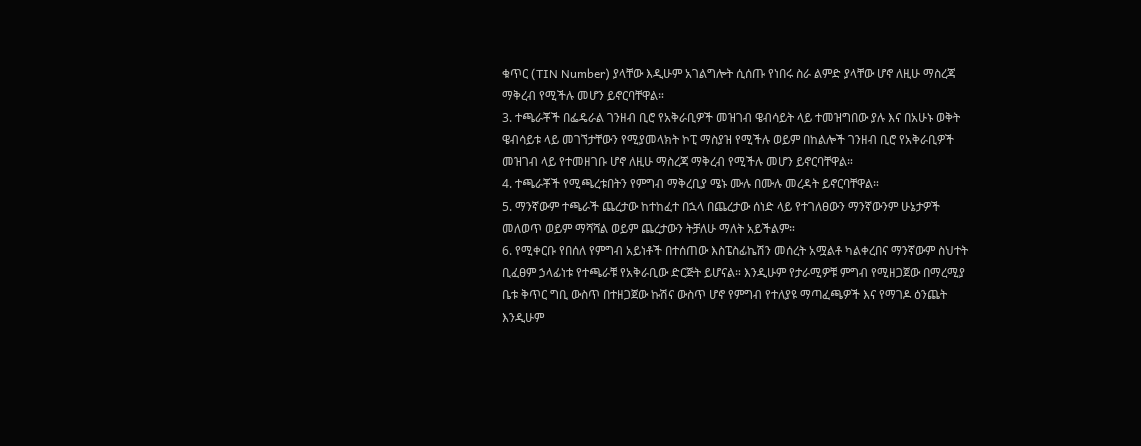ቁጥር (TIN Number) ያላቸው እዲሁም አገልግሎት ሲሰጡ የነበሩ ስራ ልምድ ያላቸው ሆኖ ለዚሁ ማስረጃ ማቅረብ የሚችሉ መሆን ይኖርባቸዋል።
3. ተጫራቾች በፌዴራል ገንዘብ ቢሮ የአቅራቢዎች መዝገብ ዌብሳይት ላይ ተመዝግበው ያሉ እና በአሁኑ ወቅት ዌብሳይቱ ላይ መገኘታቸውን የሚያመላክት ኮፒ ማስያዝ የሚችሉ ወይም በከልሎች ገንዘብ ቢሮ የአቅራቢዎች መዝገብ ላይ የተመዘገቡ ሆኖ ለዚሁ ማስረጃ ማቅረብ የሚችሉ መሆን ይኖርባቸዋል።
4. ተጫራቾች የሚጫረቱበትን የምግብ ማቅረቢያ ሜኑ ሙሉ በሙሉ መረዳት ይኖርባቸዋል።
5. ማንኛውም ተጫራች ጨረታው ከተከፈተ በኋላ በጨረታው ሰነድ ላይ የተገለፀውን ማንኛውንም ሁኔታዎች መለወጥ ወይም ማሻሻል ወይም ጨረታውን ትቻለሁ ማለት አይችልም።
6. የሚቀርቡ የበሰለ የምግብ አይነቶች በተሰጠው እስፔስፊኬሽን መሰረት አሟልቶ ካልቀረበና ማንኛውም ስህተት ቢፈፀም ኃላፊነቱ የተጫራቹ የአቅራቢው ድርጅት ይሆናል። እንዲሁም የታራሚዎቹ ምግብ የሚዘጋጀው በማረሚያ ቤቱ ቅጥር ግቢ ውስጥ በተዘጋጀው ኩሽና ውስጥ ሆኖ የምግብ የተለያዩ ማጣፈጫዎች እና የማገዶ ዕንጨት እንዲሁም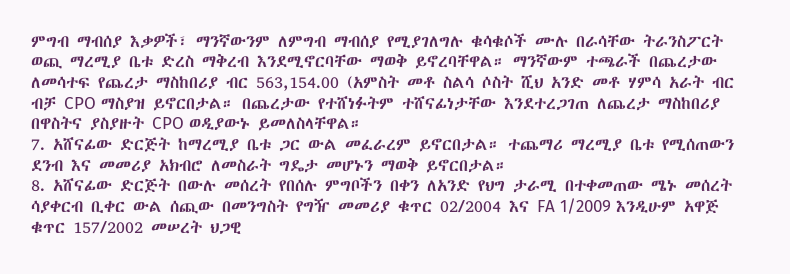ምግብ ማብሰያ እቃዎች፣ ማንኛውንም ለምግብ ማብሰያ የሚያገለግሉ ቁሳቁሶች ሙሉ በራሳቸው ትራንስፖርት ወጪ ማረሚያ ቤቱ ድረስ ማቅረብ እንደሚኖርባቸው ማወቅ ይኖረባቸዋል። ማንኛውም ተጫራች በጨረታው ለመሳተፍ የጨረታ ማስከበሪያ ብር 563,154.00 (አምስት መቶ ስልሳ ሶስት ሺህ አንድ መቶ ሃምሳ አራት ብር ብቻ CPO ማስያዝ ይኖርበታል። በጨረታው የተሸነፉትም ተሸናፊነታቸው እንደተረጋገጠ ለጨረታ ማስከበሪያ በዋስትና ያስያዙት CPO ወዲያውኑ ይመለስላቸዋል።
7. አሸናፊው ድርጅት ከማረሚያ ቤቱ ጋር ውል መፈራረም ይኖርበታል። ተጨማሪ ማረሚያ ቤቱ የሚሰጠውን ደንብ እና መመሪያ አክብሮ ለመስራት ግዴታ መሆኑን ማወቅ ይኖርበታል።
8. አሸናፊው ድርጅት በውሉ መሰረት የበሰሉ ምግቦችን በቀን ለአንድ የህግ ታራሚ በተቀመጠው ሜኑ መሰረት ሳያቀርብ ቢቀር ውል ሰጪው በመንግስት የግዥ መመሪያ ቁጥር 02/2004 እና FA 1/2009 እንዲሁም አዋጅ ቁጥር 157/2002 መሠረት ህጋዊ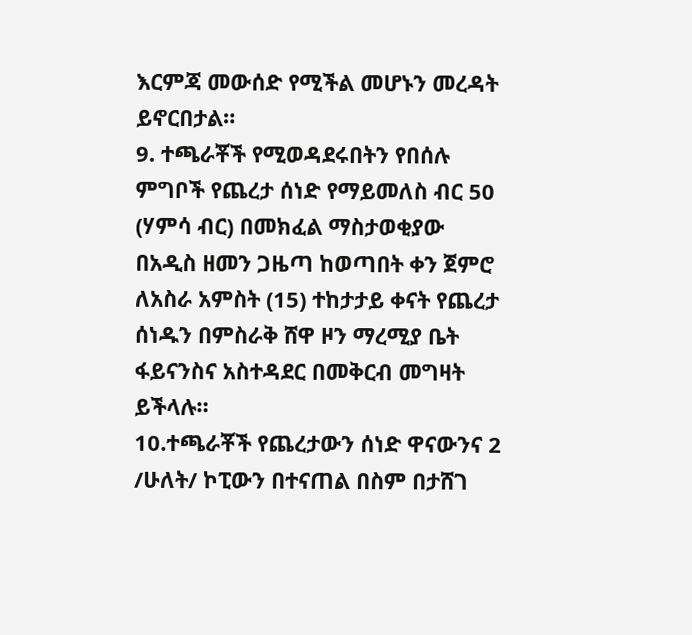እርምጃ መውሰድ የሚችል መሆኑን መረዳት ይኖርበታል።
9. ተጫራቾች የሚወዳደሩበትን የበሰሉ ምግቦች የጨረታ ሰነድ የማይመለስ ብር 50 (ሃምሳ ብር) በመክፈል ማስታወቂያው በአዲስ ዘመን ጋዜጣ ከወጣበት ቀን ጀምሮ ለአስራ አምስት (15) ተከታታይ ቀናት የጨረታ ሰነዱን በምስራቅ ሸዋ ዞን ማረሚያ ቤት ፋይናንስና አስተዳደር በመቅርብ መግዛት ይችላሉ።
10.ተጫራቾች የጨረታውን ሰነድ ዋናውንና 2 /ሁለት/ ኮፒውን በተናጠል በስም በታሸገ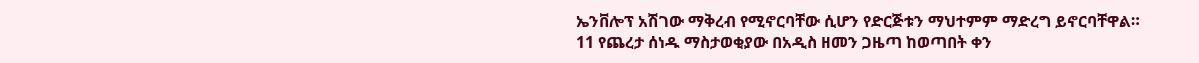ኤንቨሎፕ አሽገው ማቅረብ የሚኖርባቸው ሲሆን የድርጅቱን ማህተምም ማድረግ ይኖርባቸዋል።
11 የጨረታ ሰነዱ ማስታወቂያው በአዲስ ዘመን ጋዜጣ ከወጣበት ቀን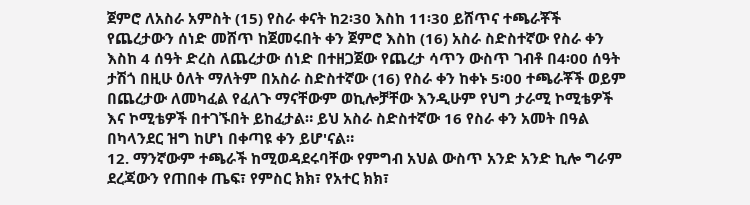ጀምሮ ለአስራ አምስት (15) የስራ ቀናት ከ2፡30 እስከ 11፡30 ይሸጥና ተጫራቾች የጨረታውን ሰነድ መሸጥ ከጀመሩበት ቀን ጀምሮ እስከ (16) አስራ ስድስተኛው የስራ ቀን እስከ 4 ሰዓት ድረስ ለጨረታው ሰነድ በተዘጋጀው የጨረታ ሳጥን ውስጥ ገብቶ በ4፡00 ሰዓት ታሽጎ በዚሁ ዕለት ማለትም በአስራ ስድስተኛው (16) የስራ ቀን ከቀኑ 5፡00 ተጫራቾች ወይም በጨረታው ለመካፈል የፈለጉ ማናቸውም ወኪሎቻቸው እንዲሁም የህግ ታራሚ ኮሚቴዎች እና ኮሚቴዎች በተገኙበት ይከፈታል። ይህ አስራ ስድስተኛው 16 የስራ ቀን አመት በዓል በካላንደር ዝግ ከሆነ በቀጣዩ ቀን ይሆ'ናል።
12. ማንኛውም ተጫራች ከሚወዳደሩባቸው የምግብ አህል ውስጥ አንድ አንድ ኪሎ ግራም ደረጃውን የጠበቀ ጤፍ፣ የምስር ክክ፣ የአተር ክክ፣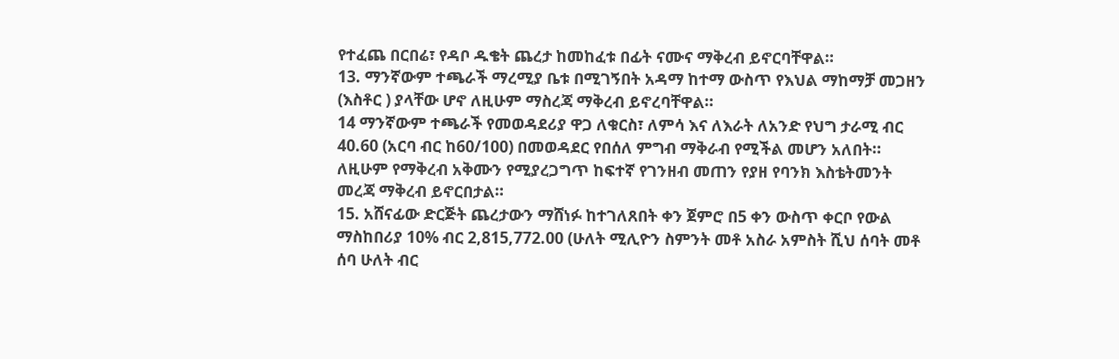የተፈጨ በርበሬ፣ የዳቦ ዱቄት ጨረታ ከመከፈቱ በፊት ናሙና ማቅረብ ይኖርባቸዋል።
13. ማንኛውም ተጫራች ማረሚያ ቤቱ በሚገኝበት አዳማ ከተማ ውስጥ የእህል ማከማቻ መጋዘን (እስቶር ) ያላቸው ሆኖ ለዚሁም ማስረጃ ማቅረብ ይኖረባቸዋል።
14 ማንኛውም ተጫራች የመወዳደሪያ ዋጋ ለቁርስ፣ ለምሳ እና ለእራት ለአንድ የህግ ታራሚ ብር 40.60 (አርባ ብር ከ60/100) በመወዳደር የበሰለ ምግብ ማቅራብ የሚችል መሆን አለበት። ለዚሁም የማቅረብ አቅሙን የሚያረጋግጥ ከፍተኛ የገንዘብ መጠን የያዘ የባንክ እስቴትመንት መረጃ ማቅረብ ይኖርበታል።
15. አሸናፊው ድርጅት ጨረታውን ማሸነፉ ከተገለጸበት ቀን ጀምሮ በ5 ቀን ውስጥ ቀርቦ የውል ማስከበሪያ 10% ብር 2,815,772.00 (ሁለት ሚሊዮን ስምንት መቶ አስራ አምስት ሺህ ሰባት መቶ ሰባ ሁለት ብር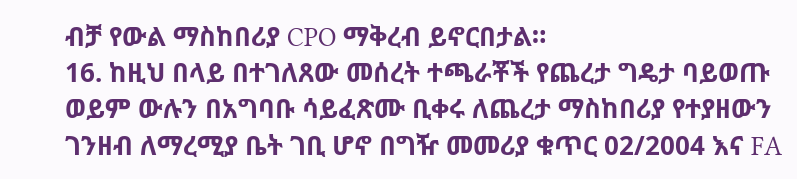ብቻ የውል ማስከበሪያ CPO ማቅረብ ይኖርበታል።
16. ከዚህ በላይ በተገለጸው መሰረት ተጫራቾች የጨረታ ግዴታ ባይወጡ ወይም ውሉን በአግባቡ ሳይፈጽሙ ቢቀሩ ለጨረታ ማስከበሪያ የተያዘውን ገንዘብ ለማረሚያ ቤት ገቢ ሆኖ በግዥ መመሪያ ቁጥር 02/2004 እና FA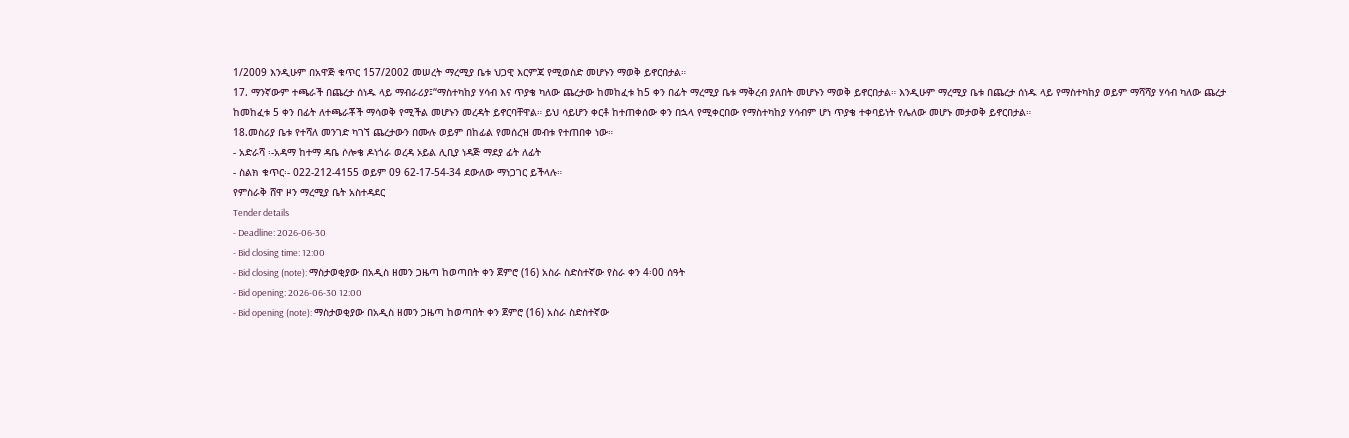1/2009 እንዲሁም በአዋጅ ቁጥር 157/2002 መሠረት ማረሚያ ቤቱ ህጋዊ እርምጃ የሚወስድ መሆኑን ማወቅ ይኖርበታል።
17. ማንኛውም ተጫራች በጨረታ ሰነዱ ላይ ማብራሪያ፤“ማስተካከያ ሃሳብ እና ጥያቄ ካለው ጨረታው ከመከፈቱ ከ5 ቀን በፊት ማረሚያ ቤቱ ማቅረብ ያለበት መሆኑን ማወቅ ይኖርበታል። እንዲሁም ማረሚያ ቤቱ በጨረታ ሰነዱ ላይ የማስተካከያ ወይም ማሻሻያ ሃሳብ ካለው ጨረታ ከመከፈቱ 5 ቀን በፊት ለተጫራቾች ማሳወቅ የሚችል መሆኑን መረዳት ይኖርባቸዋል። ይህ ሳይሆን ቀርቶ ከተጠቀሰው ቀን በኋላ የሚቀርበው የማስተካከያ ሃሳብም ሆነ ጥያቄ ተቀባይነት የሌለው መሆኑ መታወቅ ይኖርበታል።
18.መስሪያ ቤቱ የተሻለ መንገድ ካገኘ ጨረታውን በሙሉ ወይም በከፊል የመሰረዝ መብቱ የተጠበቀ ነው።
- አድራሻ ፡-አዳማ ከተማ ዳቤ ሶሎቄ ዶነጎራ ወረዳ ኦይል ሊቢያ ነዳጅ ማደያ ፊት ለፊት
- ስልክ ቁጥር፡- 022-212-4155 ወይም 09 62-17-54-34 ደውለው ማነጋገር ይችላሉ።
የምስራቅ ሸዋ ዞን ማረሚያ ቤት አስተዳደር
Tender details
- Deadline: 2026-06-30
- Bid closing time: 12:00
- Bid closing (note): ማስታወቂያው በአዲስ ዘመን ጋዜጣ ከወጣበት ቀን ጀምሮ (16) አስራ ስድስተኛው የስራ ቀን 4፡00 ሰዓት
- Bid opening: 2026-06-30 12:00
- Bid opening (note): ማስታወቂያው በአዲስ ዘመን ጋዜጣ ከወጣበት ቀን ጀምሮ (16) አስራ ስድስተኛው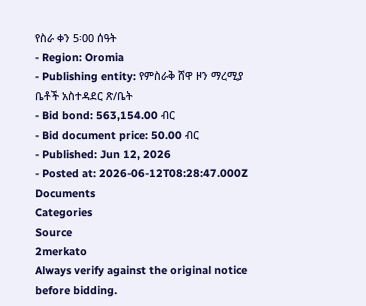የስራ ቀን 5፡00 ሰዓት
- Region: Oromia
- Publishing entity: የምስራቅ ሸዋ ዞን ማረሚያ ቤቶች አስተዳደር ጽ/ቤት
- Bid bond: 563,154.00 ብር
- Bid document price: 50.00 ብር
- Published: Jun 12, 2026
- Posted at: 2026-06-12T08:28:47.000Z
Documents
Categories
Source
2merkato
Always verify against the original notice before bidding.